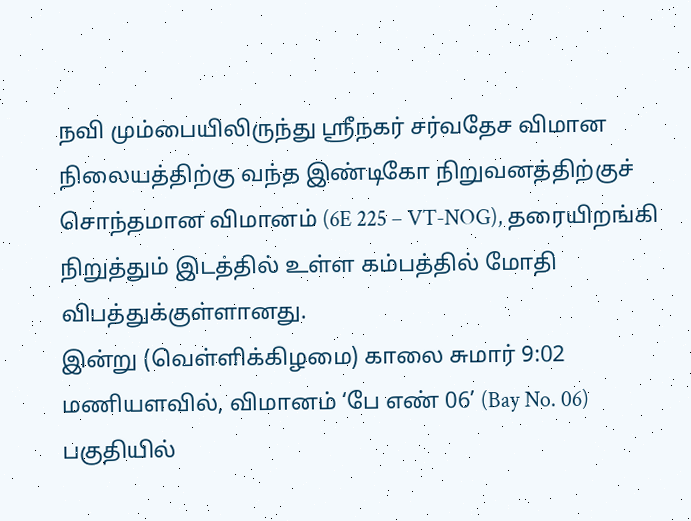நவி மும்பையிலிருந்து ஸ்ரீநகர் சர்வதேச விமான நிலையத்திற்கு வந்த இண்டிகோ நிறுவனத்திற்குச் சொந்தமான விமானம் (6E 225 – VT-NOG), தரையிறங்கி நிறுத்தும் இடத்தில் உள்ள கம்பத்தில் மோதி விபத்துக்குள்ளானது.
இன்று (வெள்ளிக்கிழமை) காலை சுமார் 9:02 மணியளவில், விமானம் ‘பே எண் 06’ (Bay No. 06) பகுதியில்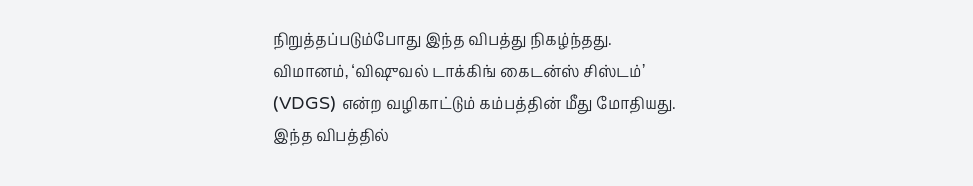நிறுத்தப்படும்போது இந்த விபத்து நிகழ்ந்தது. விமானம், ‘விஷுவல் டாக்கிங் கைடன்ஸ் சிஸ்டம்’ (VDGS) என்ற வழிகாட்டும் கம்பத்தின் மீது மோதியது.
இந்த விபத்தில்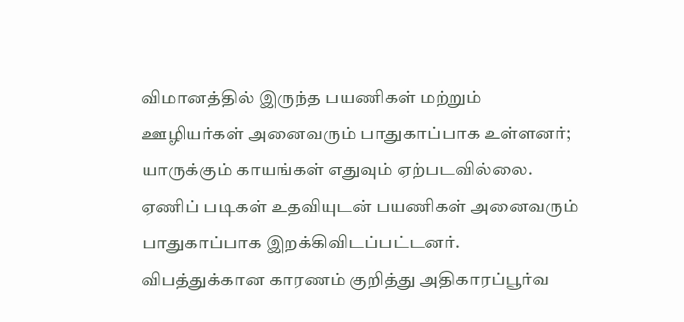விமானத்தில் இருந்த பயணிகள் மற்றும் ஊழியர்கள் அனைவரும் பாதுகாப்பாக உள்ளனர்; யாருக்கும் காயங்கள் எதுவும் ஏற்படவில்லை. ஏணிப் படிகள் உதவியுடன் பயணிகள் அனைவரும் பாதுகாப்பாக இறக்கிவிடப்பட்டனர்.
விபத்துக்கான காரணம் குறித்து அதிகாரப்பூர்வ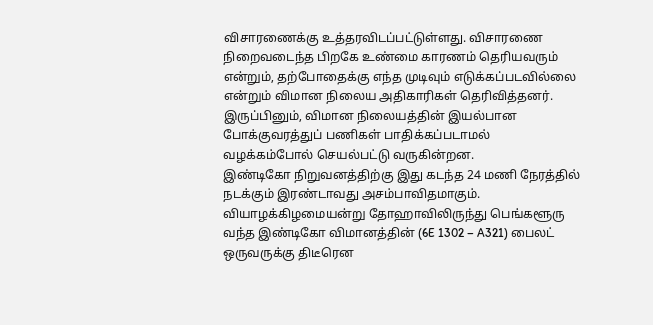விசாரணைக்கு உத்தரவிடப்பட்டுள்ளது. விசாரணை நிறைவடைந்த பிறகே உண்மை காரணம் தெரியவரும் என்றும், தற்போதைக்கு எந்த முடிவும் எடுக்கப்படவில்லை என்றும் விமான நிலைய அதிகாரிகள் தெரிவித்தனர். இருப்பினும், விமான நிலையத்தின் இயல்பான போக்குவரத்துப் பணிகள் பாதிக்கப்படாமல் வழக்கம்போல் செயல்பட்டு வருகின்றன.
இண்டிகோ நிறுவனத்திற்கு இது கடந்த 24 மணி நேரத்தில் நடக்கும் இரண்டாவது அசம்பாவிதமாகும். வியாழக்கிழமையன்று தோஹாவிலிருந்து பெங்களூரு வந்த இண்டிகோ விமானத்தின் (6E 1302 – A321) பைலட் ஒருவருக்கு திடீரென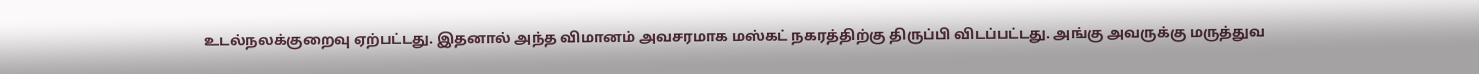உடல்நலக்குறைவு ஏற்பட்டது. இதனால் அந்த விமானம் அவசரமாக மஸ்கட் நகரத்திற்கு திருப்பி விடப்பட்டது. அங்கு அவருக்கு மருத்துவ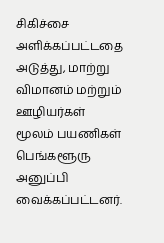சிகிச்சை அளிக்கப்பட்டதை அடுத்து, மாற்று விமானம் மற்றும் ஊழியர்கள் மூலம் பயணிகள் பெங்களூரு அனுப்பி வைக்கப்பட்டனர்.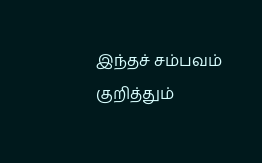இந்தச் சம்பவம் குறித்தும்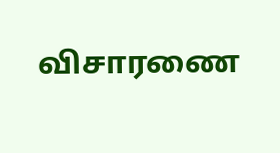விசாரணை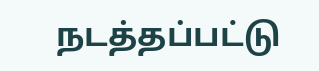நடத்தப்பட்டு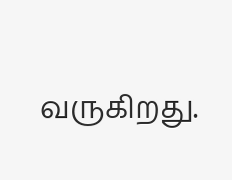வருகிறது.